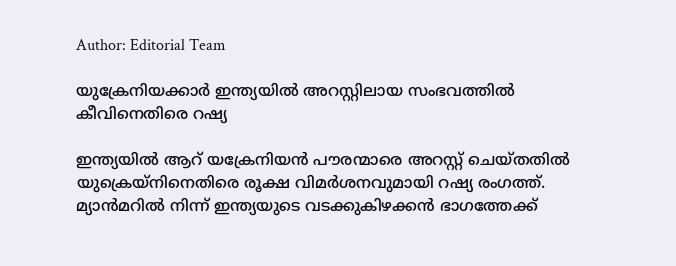Author: Editorial Team

യുക്രേനിയക്കാർ ഇന്ത്യയിൽ അറസ്റ്റിലായ സംഭവത്തിൽ കീവിനെതിരെ റഷ്യ

ഇന്ത്യയിൽ ആറ് യക്രേനിയൻ പൗരന്മാരെ അറസ്റ്റ് ചെയ്തതിൽ യുക്രെയ്നിനെതിരെ രൂക്ഷ വിമർശനവുമായി റഷ്യ രംഗത്ത്. മ്യാൻമറിൽ നിന്ന് ഇന്ത്യയുടെ വടക്കുകിഴക്കൻ ഭാഗത്തേക്ക്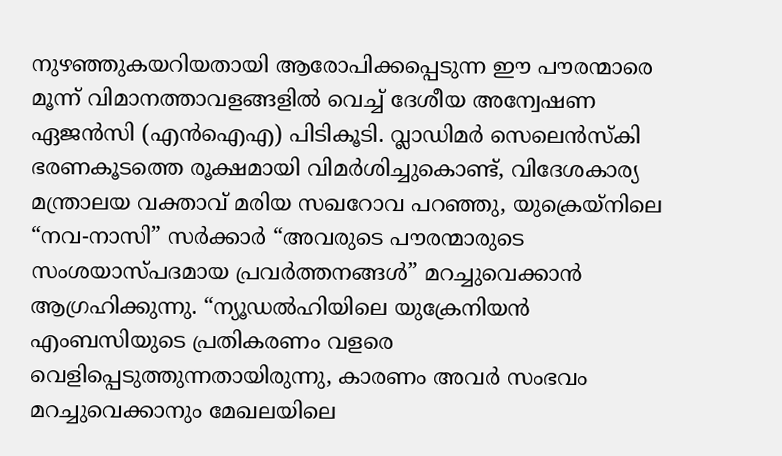നുഴഞ്ഞുകയറിയതായി ആരോപിക്കപ്പെടുന്ന ഈ പൗരന്മാരെ മൂന്ന് വിമാനത്താവളങ്ങളിൽ വെച്ച് ദേശീയ അന്വേഷണ ഏജൻസി (എൻഐഎ) പിടികൂടി. വ്ലാഡിമർ സെലെൻസ്‌കി ഭരണകൂടത്തെ രൂക്ഷമായി വിമർശിച്ചുകൊണ്ട്, വിദേശകാര്യ മന്ത്രാലയ വക്താവ് മരിയ സഖറോവ പറഞ്ഞു, യുക്രെയ്‌നിലെ “നവ-നാസി” സർക്കാർ “അവരുടെ പൗരന്മാരുടെ സംശയാസ്പദമായ പ്രവർത്തനങ്ങൾ” മറച്ചുവെക്കാൻ ആഗ്രഹിക്കുന്നു. “ന്യൂഡൽഹിയിലെ യുക്രേനിയൻ എംബസിയുടെ പ്രതികരണം വളരെ വെളിപ്പെടുത്തുന്നതായിരുന്നു, കാരണം അവർ സംഭവം മറച്ചുവെക്കാനും മേഖലയിലെ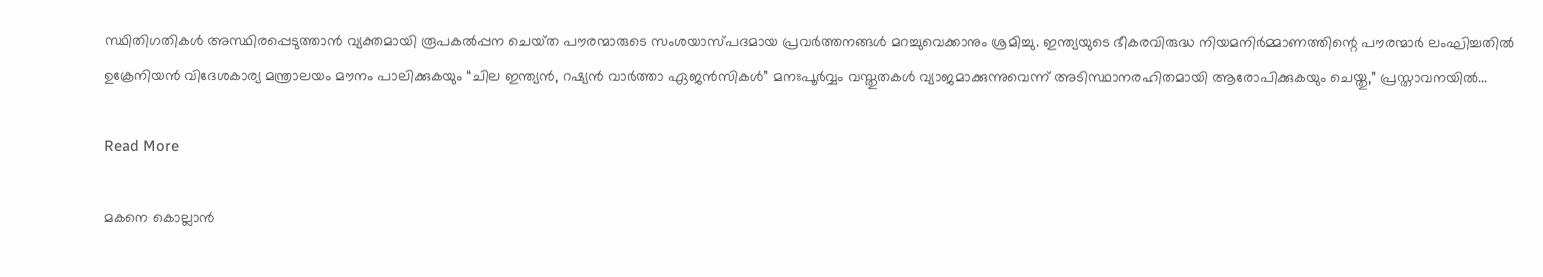സ്ഥിതിഗതികൾ അസ്ഥിരപ്പെടുത്താൻ വ്യക്തമായി രൂപകൽപ്പന ചെയ്‌ത പൗരന്മാരുടെ സംശയാസ്പദമായ പ്രവർത്തനങ്ങൾ മറച്ചുവെക്കാനും ശ്രമിച്ചു. ഇന്ത്യയുടെ ഭീകരവിരുദ്ധ നിയമനിർമ്മാണത്തിന്റെ പൗരന്മാർ ലംഘിച്ചതിൽ ഉക്രേനിയൻ വിദേശകാര്യ മന്ത്രാലയം മൗനം പാലിക്കുകയും “ചില ഇന്ത്യൻ, റഷ്യൻ വാർത്താ ഏജൻസികൾ” മനഃപൂർവ്വം വസ്തുതകൾ വ്യാജമാക്കുന്നുവെന്ന് അടിസ്ഥാനരഹിതമായി ആരോപിക്കുകയും ചെയ്തു,” പ്രസ്താവനയിൽ...

Read More

മകനെ കൊല്ലാൻ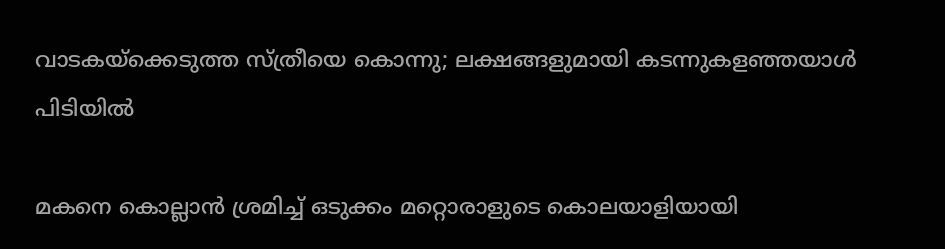വാടകയ്ക്കെടുത്ത സ്ത്രീയെ കൊന്നു; ലക്ഷങ്ങളുമായി കടന്നുകളഞ്ഞയാൾ പിടിയിൽ

മകനെ കൊല്ലാൻ ശ്രമിച്ച് ഒടുക്കം മറ്റൊരാളുടെ കൊലയാളിയായി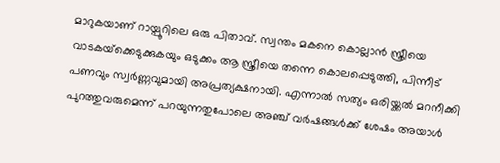മാറുകയാണ് റായ്പൂറിലെ ഒരു പിതാവ്. സ്വന്തം മകനെ കൊല്ലാൻ സ്ത്രീയെ വാടകയ്‌ക്കെടുക്കുകയും ഒടുക്കം ആ സ്ത്രീയെ തന്നെ കൊലപ്പെടുത്തി, പിന്നീട് പണവും സ്വർണ്ണവുമായി അപ്രത്യക്ഷനായി. എന്നാൽ സത്യം ഒരിയ്ക്കൽ മറനീക്കി പുറത്തുവരുമെന്ന് പറയുന്നതുപോലെ അഞ്ച് വർഷങ്ങൾക്ക് ശേഷം അയാൾ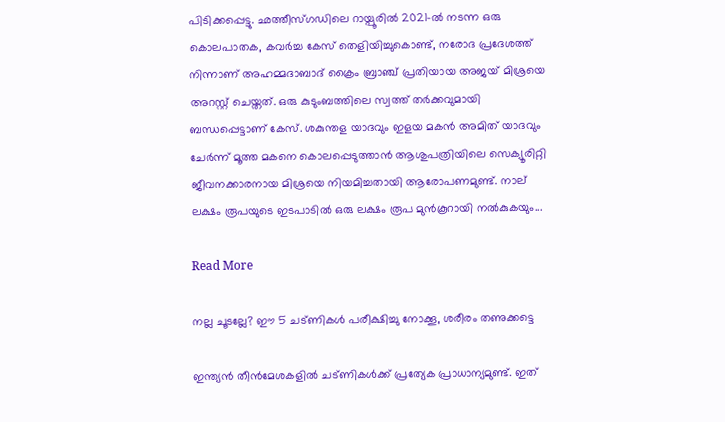പിടിക്കപ്പെട്ടു. ഛത്തീസ്ഗഡിലെ റായ്പൂരിൽ 2021-ൽ നടന്ന ഒരു കൊലപാതക, കവർച്ച കേസ് തെളിയിച്ചുകൊണ്ട്, നരോദ പ്രദേശത്ത് നിന്നാണ് അഹമ്മദാബാദ് ക്രൈം ബ്രാഞ്ച് പ്രതിയായ അജയ് മിശ്രയെ അറസ്റ്റ് ചെയ്തത്. ഒരു കുടുംബത്തിലെ സ്വത്ത് തർക്കവുമായി ബന്ധപ്പെട്ടാണ് കേസ്. ശകുന്തള യാദവും ഇളയ മകൻ അമിത് യാദവും ചേർന്ന് മൂത്ത മകനെ കൊലപ്പെടുത്താൻ ആശുപത്രിയിലെ സെക്യൂരിറ്റി ജീവനക്കാരനായ മിശ്രയെ നിയമിച്ചതായി ആരോപണമുണ്ട്. നാല് ലക്ഷം രൂപയുടെ ഇടപാടിൽ ഒരു ലക്ഷം രൂപ മുൻകൂറായി നൽകുകയും...

Read More

നല്ല ചൂടല്ലേ? ഈ 5 ചട്ണികൾ പരീക്ഷിച്ചു നോക്കൂ, ശരീരം തണുക്കട്ടെ

ഇന്ത്യൻ തീൻമേശകളിൽ ചട്ണികൾക്ക് പ്രത്യേക പ്രാധാന്യമുണ്ട്. ഇത്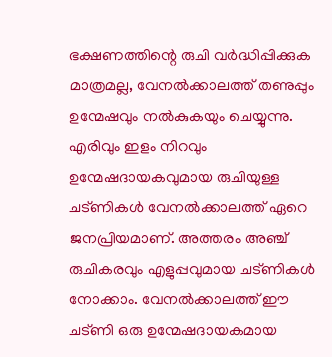ഭക്ഷണത്തിന്റെ രുചി വർദ്ധിപ്പിക്കുക മാത്രമല്ല, വേനൽക്കാലത്ത് തണുപ്പും ഉന്മേഷവും നൽകുകയും ചെയ്യുന്നു. എരിവും ഇളം നിറവും ഉന്മേഷദായകവുമായ രുചിയുള്ള ചട്ണികൾ വേനൽക്കാലത്ത് ഏറെ ജനപ്രിയമാണ്. അത്തരം അഞ്ച് രുചികരവും എളുപ്പവുമായ ചട്ണികൾ നോക്കാം. വേനൽക്കാലത്ത് ഈ ചട്ണി ഒരു ഉന്മേഷദായകമായ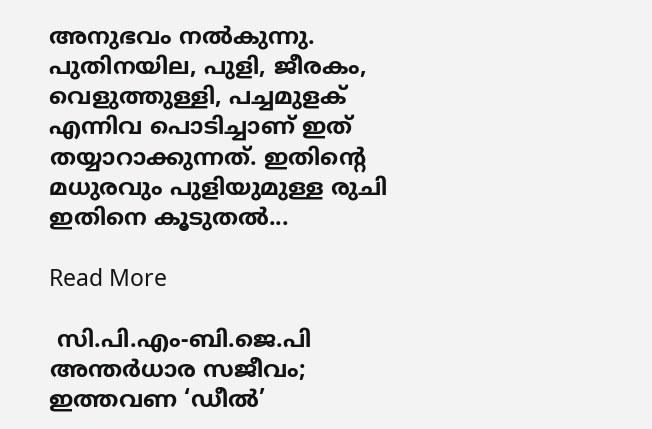അനുഭവം നൽകുന്നു. പുതിനയില, പുളി, ജീരകം, വെളുത്തുള്ളി, പച്ചമുളക് എന്നിവ പൊടിച്ചാണ് ഇത് തയ്യാറാക്കുന്നത്. ഇതിന്റെ മധുരവും പുളിയുമുള്ള രുചി ഇതിനെ കൂടുതൽ...

Read More

 സി.പി.എം-ബി.ജെ.പി അന്തർധാര സജീവം; ഇത്തവണ ‘ഡീൽ’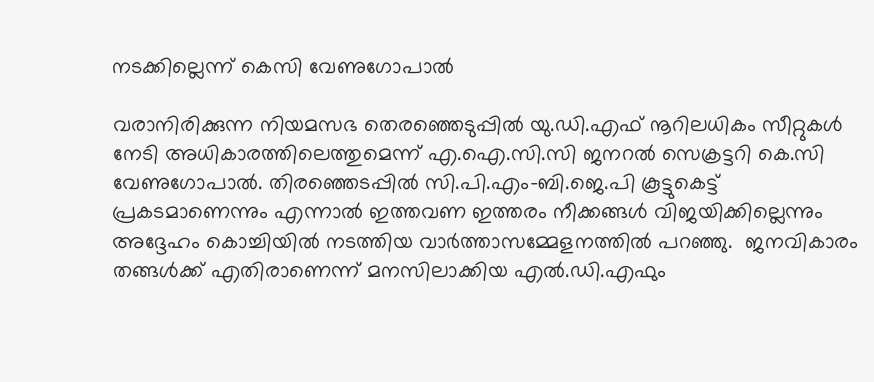നടക്കില്ലെന്ന് കെസി വേണുഗോപാൽ

വരാനിരിക്കുന്ന നിയമസഭ തെരഞ്ഞെടുപ്പിൽ യു.ഡി.എഫ് നൂറിലധികം സീറ്റുകൾ നേടി അധികാരത്തിലെത്തുമെന്ന് എ.ഐ.സി.സി ജനറൽ സെക്രട്ടറി കെ.സി വേണുഗോപാൽ. തിരഞ്ഞെടപ്പിൽ സി.പി.എം-ബി.ജെ.പി കൂട്ടുകെട്ട് പ്രകടമാണെന്നും എന്നാൽ ഇത്തവണ ഇത്തരം നീക്കങ്ങൾ വിജയിക്കില്ലെന്നും അദ്ദേഹം കൊച്ചിയിൽ നടത്തിയ വാർത്താസമ്മേളനത്തിൽ പറഞ്ഞു.  ജനവികാരം തങ്ങൾക്ക് എതിരാണെന്ന് മനസിലാക്കിയ എൽ.ഡി.എഫും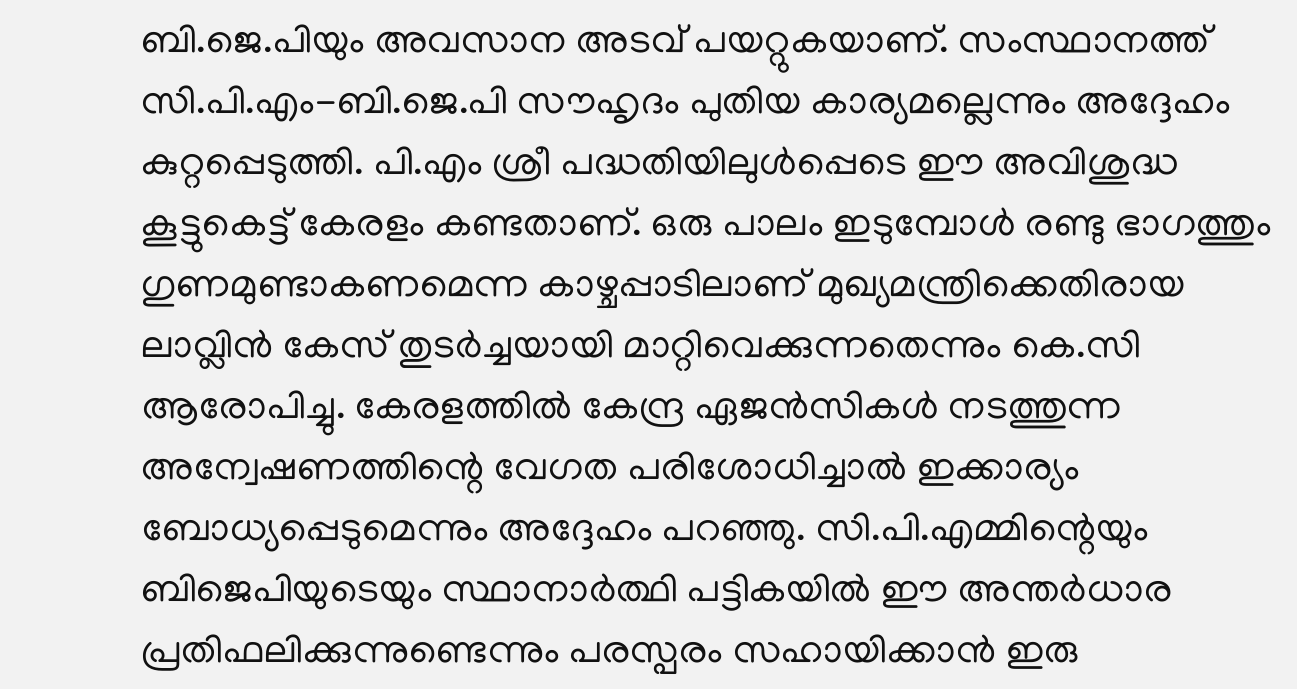ബി.ജെ.പിയും അവസാന അടവ് പയറ്റുകയാണ്. സംസ്ഥാനത്ത് സി.പി.എം-ബി.ജെ.പി സൗഹൃദം പുതിയ കാര്യമല്ലെന്നും അദ്ദേഹം കുറ്റപ്പെടുത്തി. പി.എം ശ്രീ പദ്ധതിയിലുൾപ്പെടെ ഈ അവിശുദ്ധ കൂട്ടുകെട്ട് കേരളം കണ്ടതാണ്. ഒരു പാലം ഇടുമ്പോൾ രണ്ടു ഭാഗത്തും ഗുണമുണ്ടാകണമെന്ന കാഴ്ചപ്പാടിലാണ് മുഖ്യമന്ത്രിക്കെതിരായ ലാവ്ലിൻ കേസ് തുടർച്ചയായി മാറ്റിവെക്കുന്നതെന്നും കെ.സി ആരോപിച്ചു. കേരളത്തിൽ കേന്ദ്ര ഏജൻസികൾ നടത്തുന്ന അന്വേഷണത്തിന്റെ വേഗത പരിശോധിച്ചാൽ ഇക്കാര്യം ബോധ്യപ്പെടുമെന്നും അദ്ദേഹം പറഞ്ഞു. സി.പി.എമ്മിന്റെയും ബിജെപിയുടെയും സ്ഥാനാർത്ഥി പട്ടികയിൽ ഈ അന്തർധാര പ്രതിഫലിക്കുന്നുണ്ടെന്നും പരസ്പരം സഹായിക്കാൻ ഇരു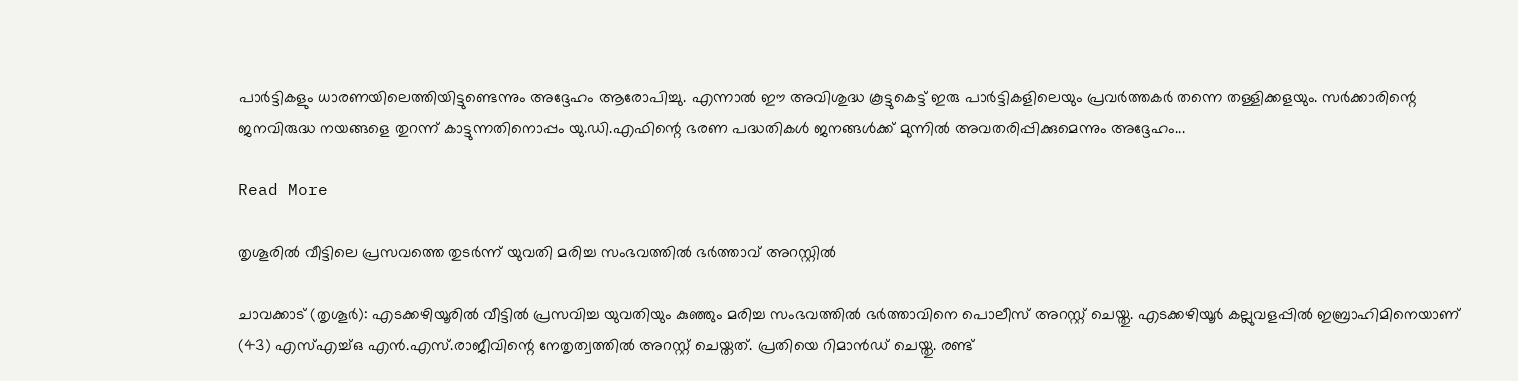പാർട്ടികളും ധാരണയിലെത്തിയിട്ടുണ്ടെന്നും അദ്ദേഹം ആരോപിച്ചു. എന്നാൽ ഈ അവിശുദ്ധ കൂട്ടുകെട്ട് ഇരു പാർട്ടികളിലെയും പ്രവർത്തകർ തന്നെ തള്ളിക്കളയും. സർക്കാരിന്റെ ജനവിരുദ്ധ നയങ്ങളെ തുറന്ന് കാട്ടുന്നതിനൊപ്പം യു.ഡി.എഫിന്റെ ഭരണ പദ്ധതികൾ ജനങ്ങൾക്ക് മുന്നിൽ അവതരിപ്പിക്കുമെന്നും അദ്ദേഹം...

Read More

തൃശൂരില്‍ വീട്ടിലെ പ്രസവത്തെ തുടര്‍ന്ന് യുവതി മരിച്ച സംഭവത്തില്‍ ഭര്‍ത്താവ് അറസ്റ്റില്‍

ചാവക്കാട് (തൃശൂർ): എടക്കഴിയൂരിൽ വീട്ടിൽ പ്രസവിച്ച യുവതിയും കുഞ്ഞും മരിച്ച സംഭവത്തിൽ ഭർത്താവിനെ പൊലീസ് അറസ്റ്റ് ചെയ്തു. എടക്കഴിയൂർ കല്ലുവളപ്പിൽ ഇബ്രാഹിമിനെയാണ് (43) എസ്എച്ച്ഒ എൻ.എസ്.രാജീവിന്റെ നേതൃത്വത്തിൽ അറസ്റ്റ് ചെയ്തത്. പ്രതിയെ റിമാൻഡ് ചെയ്തു. രണ്ട്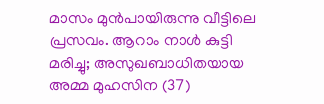മാസം മുൻപായിരുന്നു വീട്ടിലെ പ്രസവം. ആറാം നാൾ കുട്ടി മരിച്ചു; അസുഖബാധിതയായ അമ്മ മുഹസിന (37)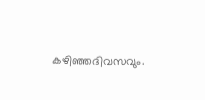കഴിഞ്ഞദിവസവും.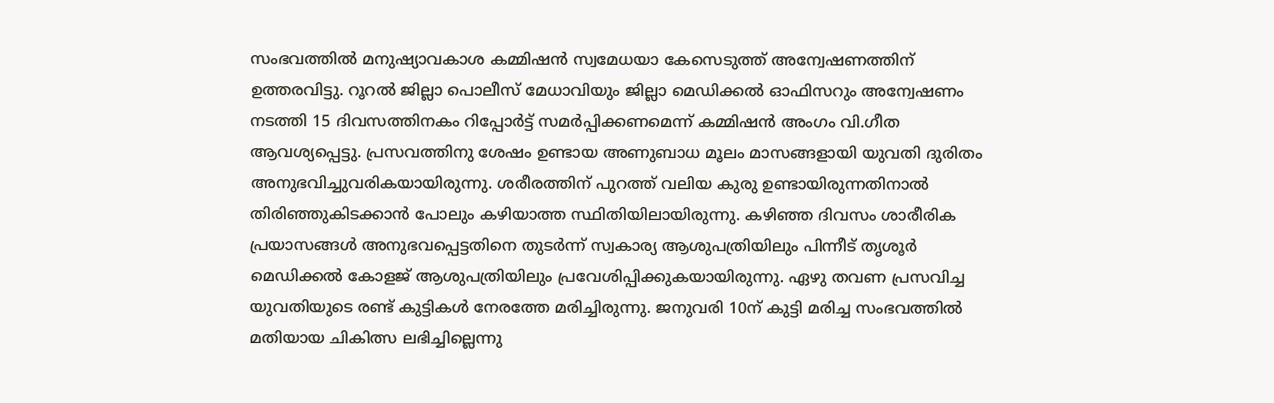സംഭവത്തിൽ മനുഷ്യാവകാശ കമ്മിഷൻ സ്വമേധയാ കേസെടുത്ത് അന്വേഷണത്തിന് ഉത്തരവിട്ടു. റൂറൽ ജില്ലാ പൊലീസ് മേധാവിയും ജില്ലാ മെഡിക്കൽ ഓഫിസറും അന്വേഷണം നടത്തി 15 ദിവസത്തിനകം റിപ്പോർട്ട് സമർപ്പിക്കണമെന്ന് കമ്മിഷൻ അംഗം വി.ഗീത ആവശ്യപ്പെട്ടു. പ്രസവത്തിനു ശേഷം ഉണ്ടായ അണുബാധ മൂലം മാസങ്ങളായി യുവതി ദുരിതം അനുഭവിച്ചുവരികയായിരുന്നു. ശരീരത്തിന് പുറത്ത് വലിയ കുരു ഉണ്ടായിരുന്നതിനാൽ തിരിഞ്ഞുകിടക്കാൻ പോലും കഴിയാത്ത സ്ഥിതിയിലായിരുന്നു. കഴിഞ്ഞ ദിവസം ശാരീരിക പ്രയാസങ്ങൾ അനുഭവപ്പെട്ടതിനെ തുടർന്ന് സ്വകാര്യ ആശുപത്രിയിലും പിന്നീട് തൃശൂർ മെഡിക്കൽ കോളജ് ആശുപത്രിയിലും പ്രവേശിപ്പിക്കുകയായിരുന്നു. ഏഴു തവണ പ്രസവിച്ച യുവതിയുടെ രണ്ട് കുട്ടികൾ നേരത്തേ മരിച്ചിരുന്നു. ജനുവരി 10ന് കുട്ടി മരിച്ച സംഭവത്തിൽ മതിയായ ചികിത്സ ലഭിച്ചില്ലെന്നു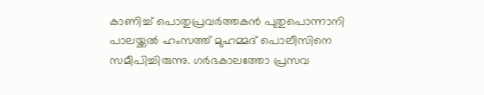കാണിച്ച് പൊതുപ്രവർത്തകൻ പുതുപൊന്നാനി പാലയ്ക്കൽ ഹംസത്ത് മുഹമ്മദ് പൊലീസിനെ സമീപിച്ചിരുന്നു. ഗർഭകാലത്തോ പ്രസവ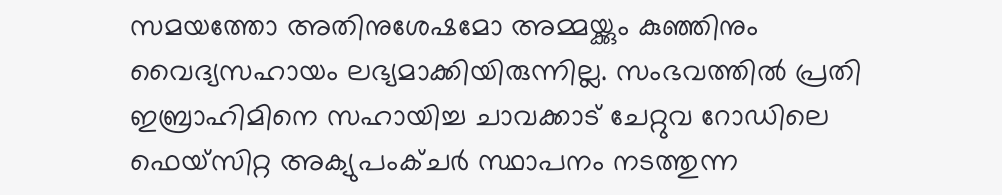സമയത്തോ അതിനുശേഷമോ അമ്മയ്ക്കും കുഞ്ഞിനും വൈദ്യസഹായം ലഭ്യമാക്കിയിരുന്നില്ല. സംഭവത്തിൽ പ്രതി ഇബ്രാഹിമിനെ സഹായിച്ച ചാവക്കാട് ചേറ്റുവ റോഡിലെ ഫെയ്സിറ്റ അക്യുപംക്ചർ സ്ഥാപനം നടത്തുന്ന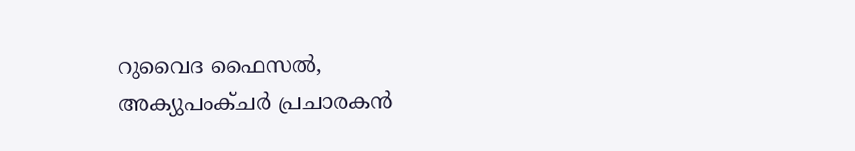റുവൈദ ഫൈസൽ, അക്യുപംക്ചർ പ്രചാരകൻ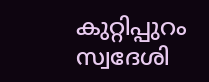കുറ്റിപ്പുറം സ്വദേശി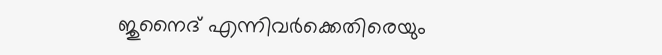ജുനൈദ് എന്നിവർക്കെതിരെയും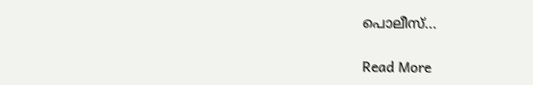പൊലീസ്...

Read More